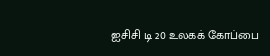ஐசிசி டி 20 உலகக் கோப்பை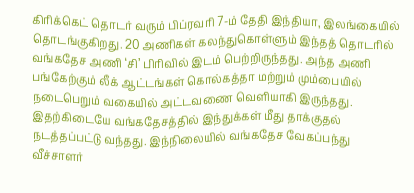கிரிக்கெட் தொடர் வரும் பிப்ரவரி 7-ம் தேதி இந்தியா, இலங்கையில் தொடங்குகிறது. 20 அணிகள் கலந்துகொள்ளும் இந்தத் தொடரில் வங்கதேச அணி ‘சி’ பிரிவில் இடம் பெற்றிருந்தது. அந்த அணி பங்கேற்கும் லீக் ஆட்டங்கள் கொல்கத்தா மற்றும் மும்பையில் நடைபெறும் வகையில் அட்டவணை வெளியாகி இருந்தது.
இதற்கிடையே வங்கதேசத்தில் இந்துக்கள் மீது தாக்குதல் நடத்தப்பட்டு வந்தது. இந்நிலையில் வங்கதேச வேகப்பந்து வீச்சாளர்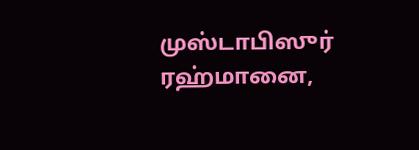முஸ்டாபிஸுர் ரஹ்மானை,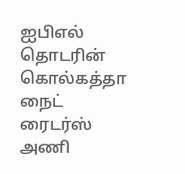ஐபிஎல் தொடரின் கொல்கத்தா நைட் ரைடர்ஸ் அணி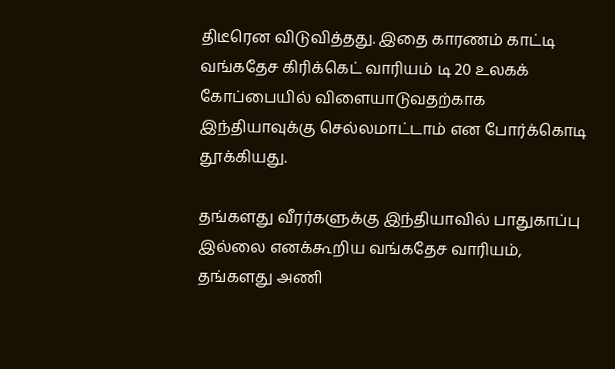திடீரென விடுவித்தது. இதை காரணம் காட்டி வங்கதேச கிரிக்கெட் வாரியம் டி 20 உலகக் கோப்பையில் விளையாடுவதற்காக இந்தியாவுக்கு செல்லமாட்டாம் என போர்க்கொடி தூக்கியது.

தங்களது வீரர்களுக்கு இந்தியாவில் பாதுகாப்பு இல்லை எனக்கூறிய வங்கதேச வாரியம், தங்களது அணி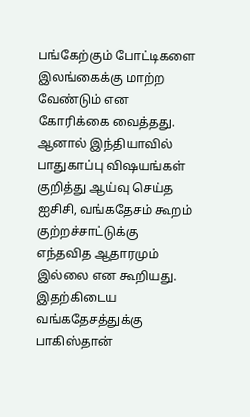பங்கேற்கும் போட்டிகளை இலங்கைக்கு மாற்ற வேண்டும் என கோரிக்கை வைத்தது. ஆனால் இந்தியாவில் பாதுகாப்பு விஷயங்கள் குறித்து ஆய்வு செய்த ஐசிசி, வங்கதேசம் கூறம் குற்றச்சாட்டுக்கு எந்தவித ஆதாரமும் இல்லை என கூறியது.
இதற்கிடைய வங்கதேசத்துக்கு பாகிஸ்தான்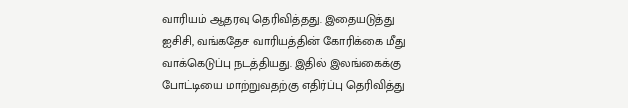வாரியம் ஆதரவு தெரிவித்தது. இதையடுத்து ஐசிசி, வங்கதேச வாரியத்தின் கோரிக்கை மீது வாக்கெடுப்பு நடத்தியது. இதில் இலங்கைக்கு போட்டியை மாற்றுவதற்கு எதிர்ப்பு தெரிவித்து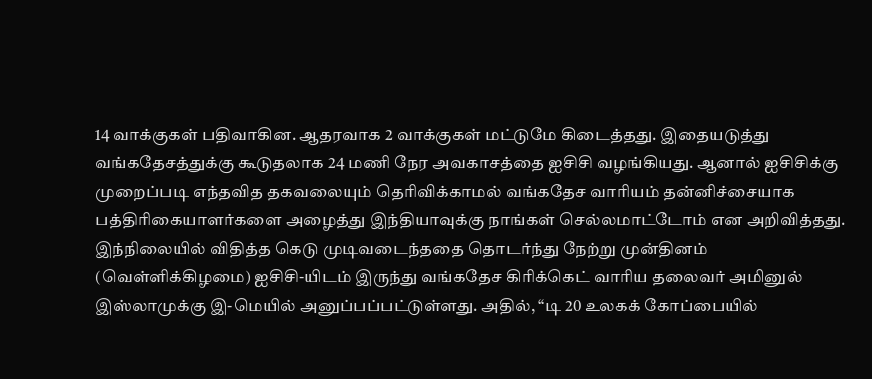14 வாக்குகள் பதிவாகின. ஆதரவாக 2 வாக்குகள் மட்டுமே கிடைத்தது. இதையடுத்து வங்கதேசத்துக்கு கூடுதலாக 24 மணி நேர அவகாசத்தை ஐசிசி வழங்கியது. ஆனால் ஐசிசிக்கு முறைப்படி எந்தவித தகவலையும் தெரிவிக்காமல் வங்கதேச வாரியம் தன்னிச்சையாக பத்திரிகையாளர்களை அழைத்து இந்தியாவுக்கு நாங்கள் செல்லமாட்டோம் என அறிவித்தது.
இந்நிலையில் விதித்த கெடு முடிவடைந்ததை தொடர்ந்து நேற்று முன்தினம் (வெள்ளிக்கிழமை) ஐசிசி-யிடம் இருந்து வங்கதேச கிரிக்கெட் வாரிய தலைவர் அமினுல் இஸ்லாமுக்கு இ-மெயில் அனுப்பப்பட்டுள்ளது. அதில், “டி 20 உலகக் கோப்பையில்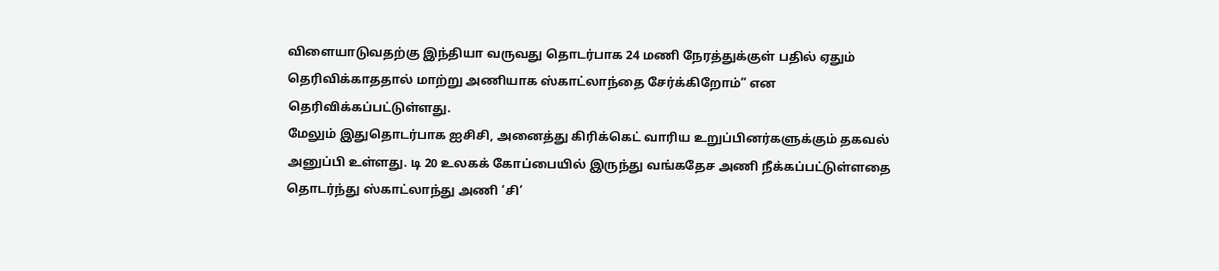விளையாடுவதற்கு இந்தியா வருவது தொடர்பாக 24 மணி நேரத்துக்குள் பதில் ஏதும் தெரிவிக்காததால் மாற்று அணியாக ஸ்காட்லாந்தை சேர்க்கிறோம்” என தெரிவிக்கப்பட்டுள்ளது.
மேலும் இதுதொடர்பாக ஐசிசி, அனைத்து கிரிக்கெட் வாரிய உறுப்பினர்களுக்கும் தகவல் அனுப்பி உள்ளது. டி 20 உலகக் கோப்பையில் இருந்து வங்கதேச அணி நீக்கப்பட்டுள்ளதை தொடர்ந்து ஸ்காட்லாந்து அணி ‘சி’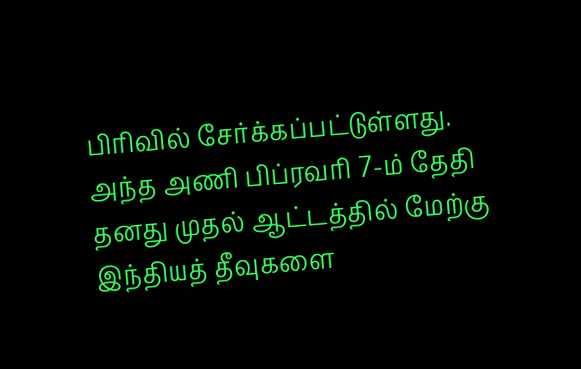பிரிவில் சேர்க்கப்பட்டுள்ளது. அந்த அணி பிப்ரவரி 7-ம் தேதி தனது முதல் ஆட்டத்தில் மேற்கு இந்தியத் தீவுகளை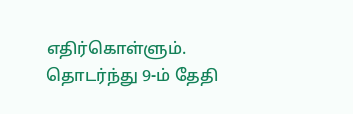எதிர்கொள்ளும். தொடர்ந்து 9-ம் தேதி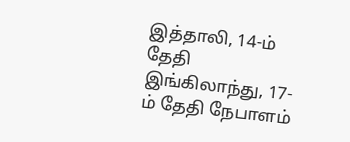இத்தாலி, 14-ம் தேதி இங்கிலாந்து, 17-ம் தேதி நேபாளம்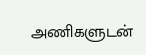அணிகளுடன்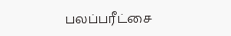பலப்பரீட்சை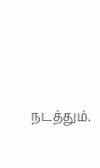நடத்தும்.